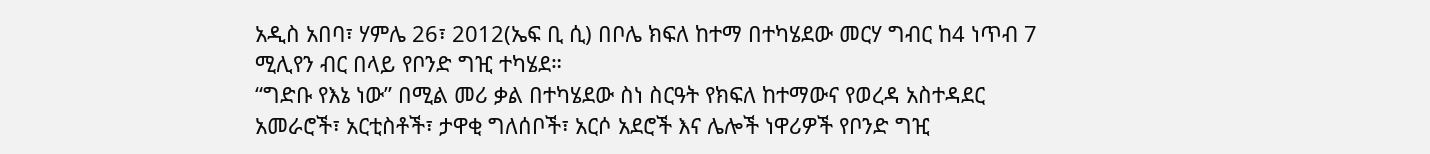አዲስ አበባ፣ ሃምሌ 26፣ 2012(ኤፍ ቢ ሲ) በቦሌ ክፍለ ከተማ በተካሄደው መርሃ ግብር ከ4 ነጥብ 7 ሚሊየን ብር በላይ የቦንድ ግዢ ተካሄደ።
“ግድቡ የእኔ ነው” በሚል መሪ ቃል በተካሄደው ስነ ስርዓት የክፍለ ከተማውና የወረዳ አስተዳደር አመራሮች፣ አርቲስቶች፣ ታዋቂ ግለሰቦች፣ አርሶ አደሮች እና ሌሎች ነዋሪዎች የቦንድ ግዢ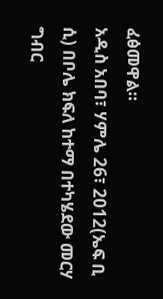ፈፅመዋል።
አዲስ አበባ፣ ሃምሌ 26፣ 2012(ኤፍ ቢ ሲ) በቦሌ ክፍለ ከተማ በተካሄደው መርሃ ግብር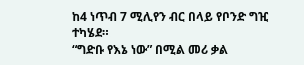ከ4 ነጥብ 7 ሚሊየን ብር በላይ የቦንድ ግዢ ተካሄደ።
“ግድቡ የእኔ ነው” በሚል መሪ ቃል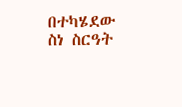በተካሄደው ስነ ስርዓት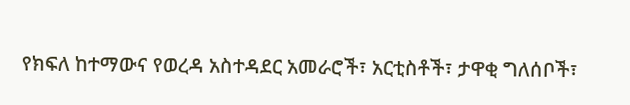የክፍለ ከተማውና የወረዳ አስተዳደር አመራሮች፣ አርቲስቶች፣ ታዋቂ ግለሰቦች፣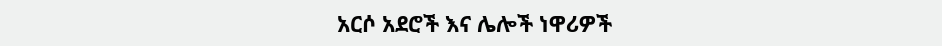አርሶ አደሮች እና ሌሎች ነዋሪዎች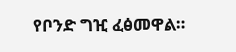የቦንድ ግዢ ፈፅመዋል።